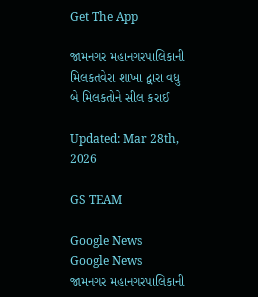Get The App

જામનગર મહાનગરપાલિકાની મિલકતવેરા શાખા દ્વારા વધુ બે મિલકતોને સીલ કરાઈ

Updated: Mar 28th, 2026

GS TEAM

Google News
Google News
જામનગર મહાનગરપાલિકાની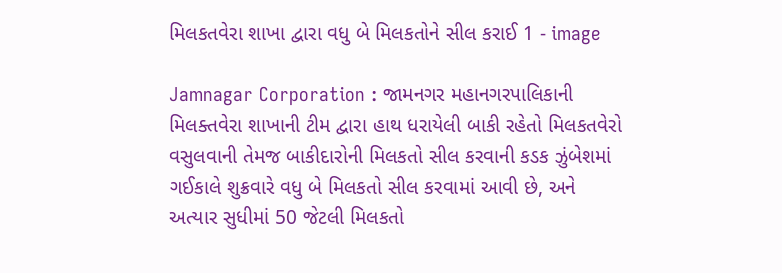મિલકતવેરા શાખા દ્વારા વધુ બે મિલકતોને સીલ કરાઈ 1 - image

Jamnagar Corporation : જામનગર મહાનગરપાલિકાની મિલક્તવેરા શાખાની ટીમ દ્વારા હાથ ધરાયેલી બાકી રહેતો મિલકતવેરો વસુલવાની તેમજ બાકીદારોની મિલકતો સીલ કરવાની કડક ઝુંબેશમાં ગઈકાલે શુક્રવારે વધુ બે મિલકતો સીલ કરવામાં આવી છે, અને અત્યાર સુધીમાં 50 જેટલી મિલકતો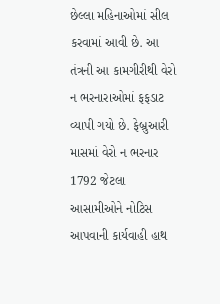છેલ્લા મહિનાઓમાં સીલ કરવામાં આવી છે. આ તંત્રની આ કામગીરીથી વેરો ન ભરનારાઓમાં ફફડાટ વ્યાપી ગયો છે. ફેબ્રુઆરી માસમાં વેરો ન ભરનાર 1792 જેટલા આસામીઓને નોટિસ આપવાની કાર્યવાહી હાથ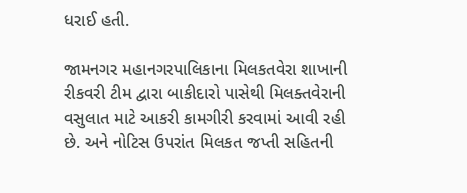ધરાઈ હતી.

જામનગર મહાનગરપાલિકાના મિલકતવેરા શાખાની રીકવરી ટીમ દ્વારા બાકીદારો પાસેથી મિલક્તવેરાની વસુલાત માટે આકરી કામગીરી કરવામાં આવી રહી છે. અને નોટિસ ઉપરાંત મિલકત જપ્તી સહિતની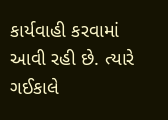કાર્યવાહી કરવામાં આવી રહી છે. ત્યારે ગઈકાલે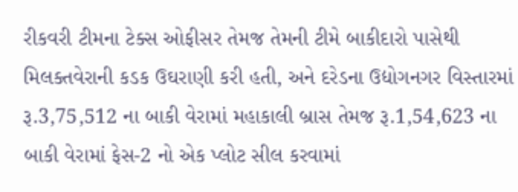રીકવરી ટીમના ટેક્સ ઓફીસર તેમજ તેમની ટીમે બાકીદારો પાસેથી મિલક્તવેરાની કડક ઉઘરાણી કરી હતી, અને દરેડના ઉદ્યોગનગર વિસ્તારમાં રૂ.3,75,512 ના બાકી વેરામાં મહાકાલી બ્રાસ તેમજ રૂ.1,54,623 ના બાકી વેરામાં ફેસ-2 નો એક પ્લોટ સીલ કરવામાં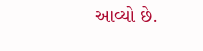આવ્યો છે.